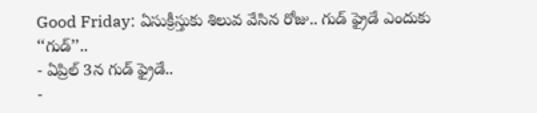Good Friday: ఏసుక్రీస్తుకు శిలువ వేసిన రోజు.. గుడ్ ఫ్రైడే ఎందుకు ‘‘గుడ్’’..
- ఏప్రిల్ 3న గుడ్ ఫ్రైడే..
-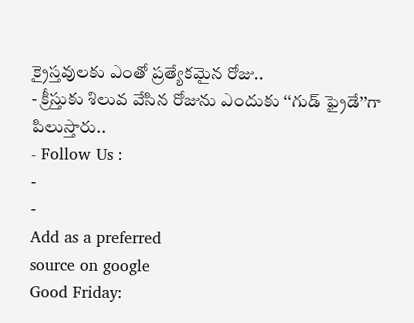క్రైస్తవులకు ఎంతో ప్రత్యేకమైన రోజు..
- క్రీస్తుకు శిలువ వేసిన రోజును ఎందుకు ‘‘గుడ్ ఫ్రైడే’’గా పిలుస్తారు..
- Follow Us :
-
-
Add as a preferred
source on google
Good Friday: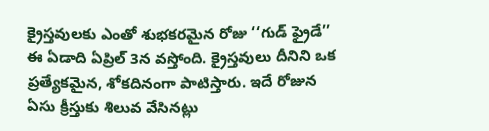క్రైస్తవులకు ఎంతో శుభకరమైన రోజు ‘‘గుడ్ ఫ్రైడే’’ ఈ ఏడాది ఏప్రిల్ 3న వస్తోంది. క్రైస్తవులు దీనిని ఒక ప్రత్యేకమైన, శోకదినంగా పాటిస్తారు. ఇదే రోజున ఏసు క్రీస్తుకు శిలువ వేసినట్లు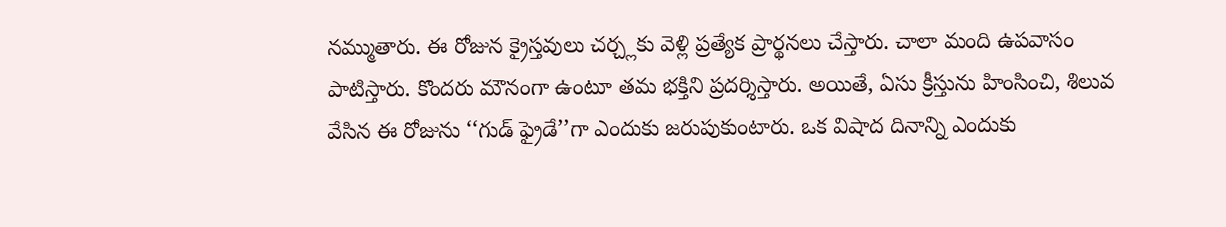నమ్ముతారు. ఈ రోజున క్రైస్తవులు చర్చ్లకు వెళ్లి ప్రత్యేక ప్రార్థనలు చేస్తారు. చాలా మంది ఉపవాసం పాటిస్తారు. కొందరు మౌనంగా ఉంటూ తమ భక్తిని ప్రదర్శిస్తారు. అయితే, ఏసు క్రీస్తును హింసించి, శిలువ వేసిన ఈ రోజును ‘‘గుడ్ ఫ్రైడే’’గా ఎందుకు జరుపుకుంటారు. ఒక విషాద దినాన్ని ఎందుకు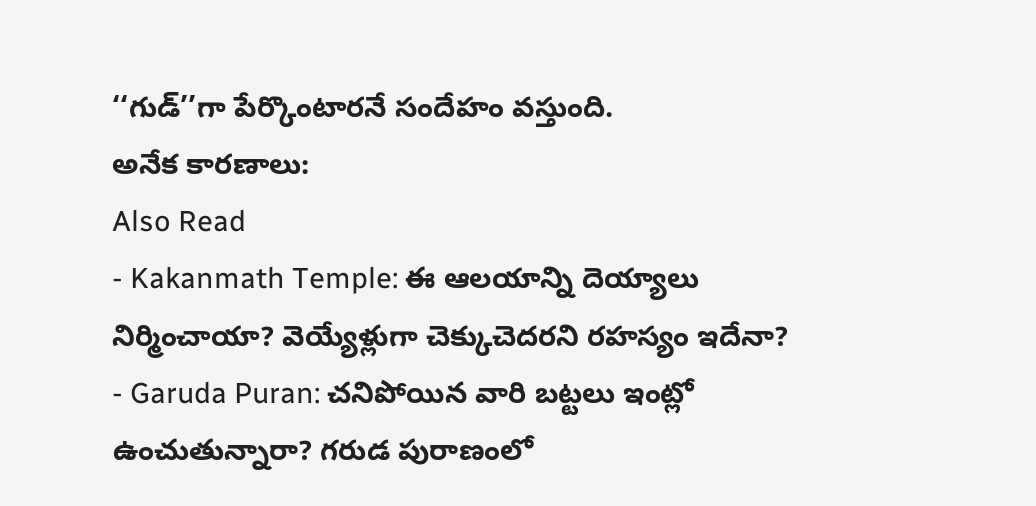‘‘గుడ్’’గా పేర్కొంటారనే సందేహం వస్తుంది.
అనేక కారణాలు:
Also Read
- Kakanmath Temple: ఈ ఆలయాన్ని దెయ్యాలు నిర్మించాయా? వెయ్యేళ్లుగా చెక్కుచెదరని రహస్యం ఇదేనా?
- Garuda Puran: చనిపోయిన వారి బట్టలు ఇంట్లో ఉంచుతున్నారా? గరుడ పురాణంలో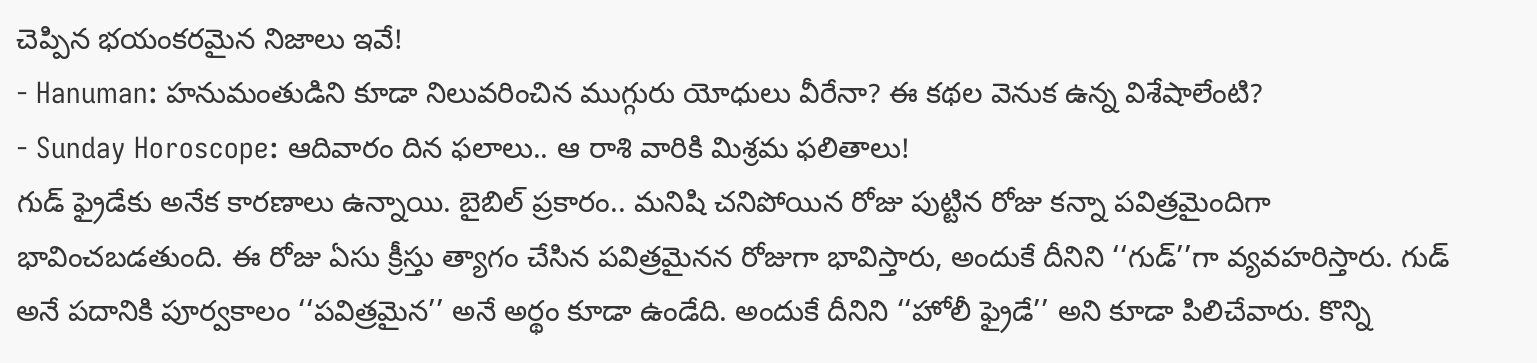చెప్పిన భయంకరమైన నిజాలు ఇవే!
- Hanuman: హనుమంతుడిని కూడా నిలువరించిన ముగ్గురు యోధులు వీరేనా? ఈ కథల వెనుక ఉన్న విశేషాలేంటి?
- Sunday Horoscope: ఆదివారం దిన ఫలాలు.. ఆ రాశి వారికి మిశ్రమ ఫలితాలు!
గుడ్ ఫ్రైడేకు అనేక కారణాలు ఉన్నాయి. బైబిల్ ప్రకారం.. మనిషి చనిపోయిన రోజు పుట్టిన రోజు కన్నా పవిత్రమైందిగా భావించబడతుంది. ఈ రోజు ఏసు క్రీస్తు త్యాగం చేసిన పవిత్రమైనన రోజుగా భావిస్తారు, అందుకే దీనిని ‘‘గుడ్’’గా వ్యవహరిస్తారు. గుడ్ అనే పదానికి పూర్వకాలం ‘‘పవిత్రమైన’’ అనే అర్థం కూడా ఉండేది. అందుకే దీనిని ‘‘హోలీ ఫ్రైడే’’ అని కూడా పిలిచేవారు. కొన్ని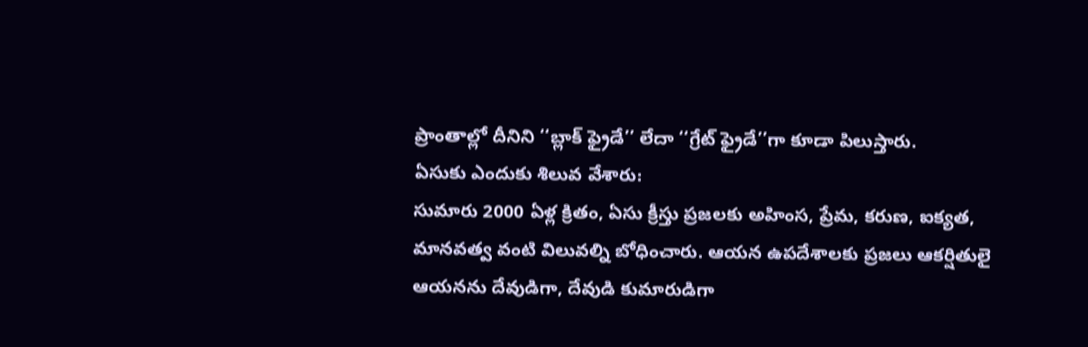ప్రాంతాల్లో దీనిని ‘‘బ్లాక్ ఫ్రైడే’’ లేదా ‘‘గ్రేట్ ఫ్రైడే’’గా కూడా పిలుస్తారు.
ఏసుకు ఎందుకు శిలువ వేశారు:
సుమారు 2000 ఏళ్ల క్రితం, ఏసు క్రీస్తు ప్రజలకు అహింస, ప్రేమ, కరుణ, ఐక్యత, మానవత్వ వంటి విలువల్ని బోధించారు. ఆయన ఉపదేశాలకు ప్రజలు ఆకర్షితులై ఆయనను దేవుడిగా, దేవుడి కుమారుడిగా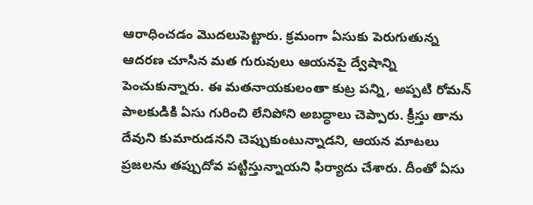ఆరాధించడం మొదలుపెట్టారు. క్రమంగా ఏసుకు పెరుగుతున్న ఆదరణ చూసిన మత గురువులు ఆయనపై ద్వేషాన్ని పెంచుకున్నారు. ఈ మతనాయకులంతా కుట్ర పన్ని, అప్పటి రోమన్ పాలకుడికి ఏసు గురించి లేనిపోని అబద్ధాలు చెప్పారు. క్రీస్తు తాను దేవుని కుమారుడనని చెప్పుకుంటున్నాడని, ఆయన మాటలు ప్రజలను తప్పుదోవ పట్టిస్తున్నాయని ఫిర్యాదు చేశారు. దీంతో ఏసు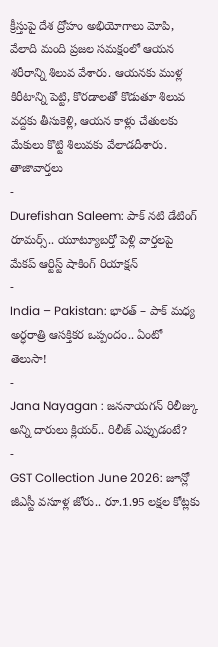క్రీస్తుపై దేశ ద్రోహం అభియోగాలు మోపి, వేలాది మంది ప్రజల సమక్షంలో ఆయన శరీరాన్ని శిలువ వేశారు. ఆయనకు ముళ్ల కిరీటాన్ని పెట్టి, కొరడాలతో కొడుతూ శిలువ వద్దకు తీసుకెళ్లి, ఆయన కాళ్లు చేతులకు మేకులు కొట్టి శిలువకు వేలాడదీశారు.
తాజావార్తలు
-
Durefishan Saleem: పాక్ నటి డేటింగ్ రూమర్స్.. యూట్యూబర్తో పెళ్లి వార్తలపై మేకప్ ఆర్టిస్ట్ షాకింగ్ రియాక్షన్
-
India – Pakistan: భారత్ – పాక్ మధ్య అర్ధరాత్రి ఆసక్తికర ఒప్పందం.. ఏంటో తెలుసా!
-
Jana Nayagan : జననాయగన్ రిలీజ్కు అన్ని దారులు క్లియర్.. రిలీజ్ ఎప్పుడంటే?
-
GST Collection June 2026: జూన్లో జీఎస్టీ వసూళ్ల జోరు.. రూ.1.95 లక్షల కోట్లకు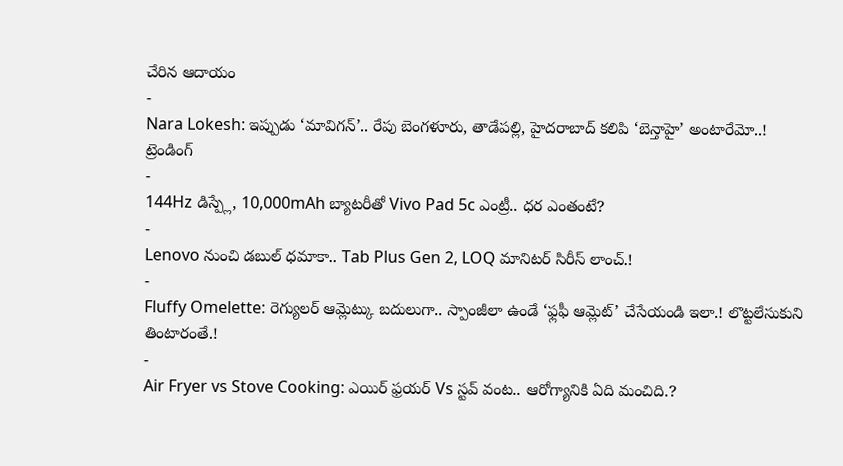చేరిన ఆదాయం
-
Nara Lokesh: ఇప్పుడు ‘మావిగన్’.. రేపు బెంగళూరు, తాడేపల్లి, హైదరాబాద్ కలిపి ‘బెన్తాహై’ అంటారేమో..!
ట్రెండింగ్
-
144Hz డిస్ప్లే, 10,000mAh బ్యాటరీతో Vivo Pad 5c ఎంట్రీ.. ధర ఎంతంటే?
-
Lenovo నుంచి డబుల్ ధమాకా.. Tab Plus Gen 2, LOQ మానిటర్ సిరీస్ లాంచ్.!
-
Fluffy Omelette: రెగ్యులర్ ఆమ్లెట్కు బదులుగా.. స్పాంజీలా ఉండే ‘ఫ్లఫీ ఆమ్లెట్’ చేసేయండి ఇలా.! లొట్టలేసుకుని తింటారంతే.!
-
Air Fryer vs Stove Cooking: ఎయిర్ ఫ్రయర్ Vs స్టవ్ వంట.. ఆరోగ్యానికి ఏది మంచిది.?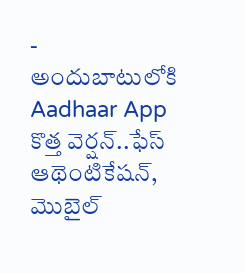-
అందుబాటులోకి Aadhaar App కొత్త వెర్షన్..ఫేస్ ఆథెంటికేషన్, మొబైల్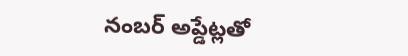నంబర్ అప్డేట్లతో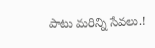పాటు మరిన్ని సేవలు.!